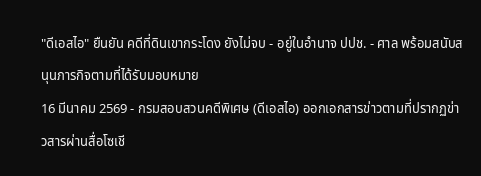"ดีเอสไอ" ยืนยัน คดีที่ดินเขากระโดง ยังไม่จบ - อยู่ในอำนาจ ปปช. - ศาล พร้อมสนับสนุนภารกิจตามที่ได้รับมอบหมาย
16 มีนาคม 2569 - กรมสอบสวนคดีพิเศษ (ดีเอสไอ) ออกเอกสารข่าวตามที่ปรากฏข่าวสารผ่านสื่อโซเชี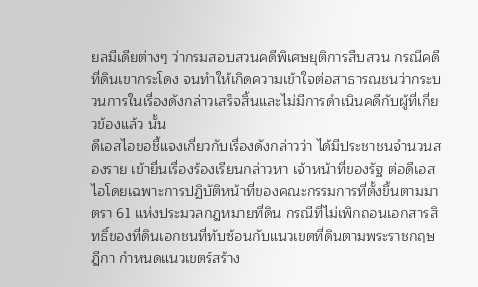ยลมีเดียต่างๆ ว่ากรมสอบสวนคดีพิเศษยุติการสืบสวน กรณีคดีที่ดินเขากระโดง จนทำให้เกิดความเข้าใจต่อสาธารณชนว่ากระบวนการในเรื่องดังกล่าวเสร็จสิ้นและไม่มีการดำเนินคดีกับผู้ที่เกี่ยวข้องแล้ว นั้น
ดีเอสไอขอชี้แจงเกี่ยวกับเรื่องดังกล่าวว่า ได้มีประชาชนจำนวนสองราย เข้ายื่นเรื่องร้องเรียนกล่าวหา เจ้าหน้าที่ของรัฐ ต่อดีเอสไอโดยเฉพาะการปฏิบัติหน้าที่ของคณะกรรมการที่ตั้งขึ้นตามมาตรา 61 แห่งประมวลกฎหมายที่ดิน กรณีที่ไม่เพิกถอนเอกสารสิทธิ์ของที่ดินเอกชนที่ทับซ้อนกับแนวเขตที่ดินตามพระราชกฤษฎีกา กำหนดแนวเขตร์สร้าง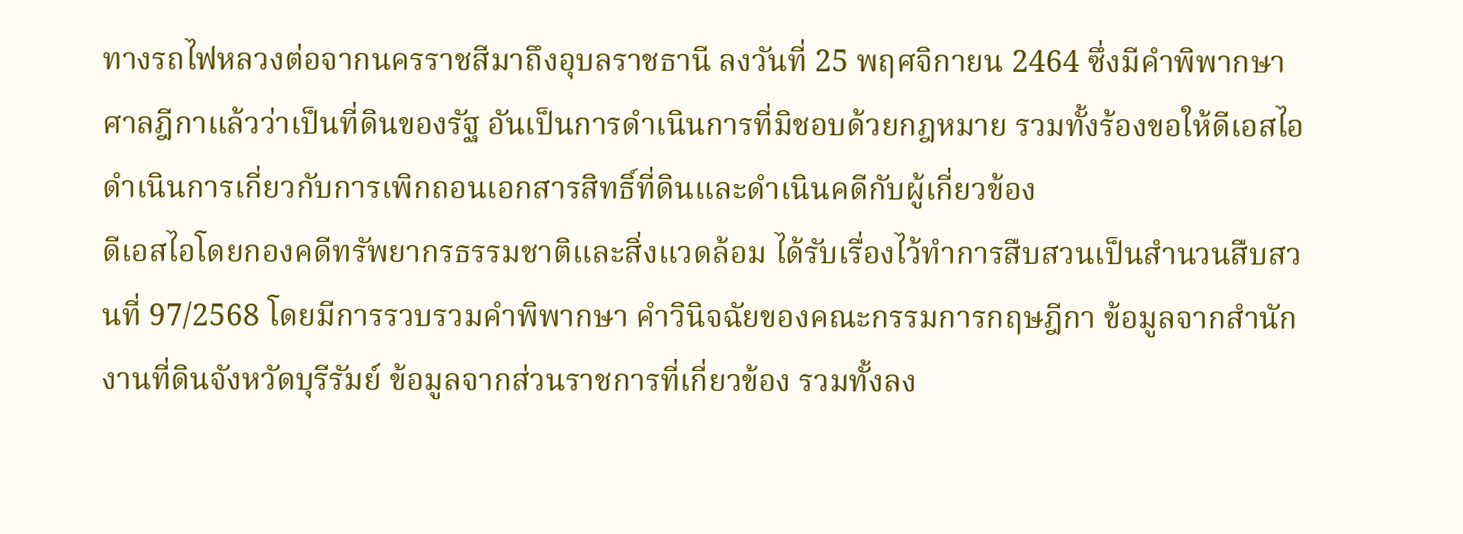ทางรถไฟหลวงต่อจากนครราชสีมาถึงอุบลราชธานี ลงวันที่ 25 พฤศจิกายน 2464 ซึ่งมีคำพิพากษาศาลฎีกาแล้วว่าเป็นที่ดินของรัฐ อันเป็นการดำเนินการที่มิชอบด้วยกฎหมาย รวมทั้งร้องขอให้ดีเอสไอดำเนินการเกี่ยวกับการเพิกถอนเอกสารสิทธิ์ที่ดินและดำเนินคดีกับผู้เกี่ยวข้อง
ดีเอสไอโดยกองคดีทรัพยากรธรรมชาติและสิ่งแวดล้อม ได้รับเรื่องไว้ทำการสืบสวนเป็นสำนวนสืบสวนที่ 97/2568 โดยมีการรวบรวมคำพิพากษา คำวินิจฉัยของคณะกรรมการกฤษฎีกา ข้อมูลจากสำนักงานที่ดินจังหวัดบุรีรัมย์ ข้อมูลจากส่วนราชการที่เกี่ยวข้อง รวมทั้งลง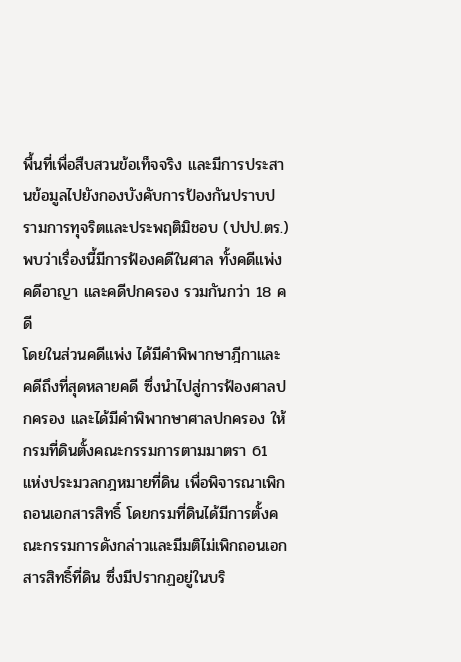พื้นที่เพื่อสืบสวนข้อเท็จจริง และมีการประสานข้อมูลไปยังกองบังคับการป้องกันปราบปรามการทุจริตและประพฤติมิชอบ (ปปป.ตร.) พบว่าเรื่องนี้มีการฟ้องคดีในศาล ทั้งคดีแพ่ง คดีอาญา และคดีปกครอง รวมกันกว่า 18 คดี
โดยในส่วนคดีแพ่ง ได้มีคำพิพากษาฎีกาและคดีถึงที่สุดหลายคดี ซึ่งนำไปสู่การฟ้องศาลปกครอง และได้มีคำพิพากษาศาลปกครอง ให้กรมที่ดินตั้งคณะกรรมการตามมาตรา 61 แห่งประมวลกฎหมายที่ดิน เพื่อพิจารณาเพิกถอนเอกสารสิทธิ์ โดยกรมที่ดินได้มีการตั้งคณะกรรมการดังกล่าวและมีมติไม่เพิกถอนเอกสารสิทธิ์ที่ดิน ซึ่งมีปรากฏอยู่ในบริ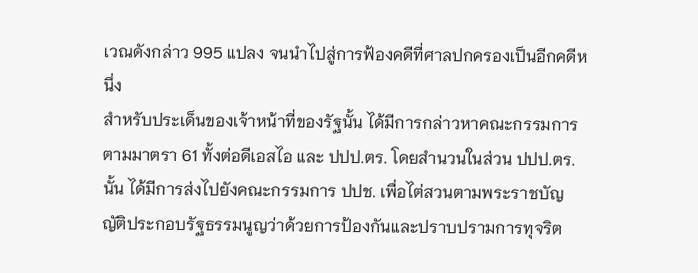เวณดังกล่าว 995 แปลง จนนำไปสู่การฟ้องคดีที่ศาลปกครองเป็นอีกคดีหนึ่ง
สำหรับประเด็นของเจ้าหน้าที่ของรัฐนั้น ได้มีการกล่าวหาคณะกรรมการตามมาตรา 61 ทั้งต่อดีเอสไอ และ ปปป.ตร. โดยสำนวนในส่วน ปปป.ตร. นั้น ได้มีการส่งไปยังคณะกรรมการ ปปช. เพื่อไต่สวนตามพระราชบัญญัติประกอบรัฐธรรมนูญว่าด้วยการป้องกันและปราบปรามการทุจริต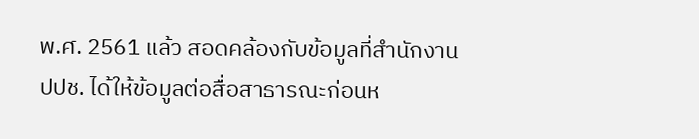พ.ศ. 2561 แล้ว สอดคล้องกับข้อมูลที่สำนักงาน ปปช. ได้ให้ข้อมูลต่อสื่อสาธารณะก่อนห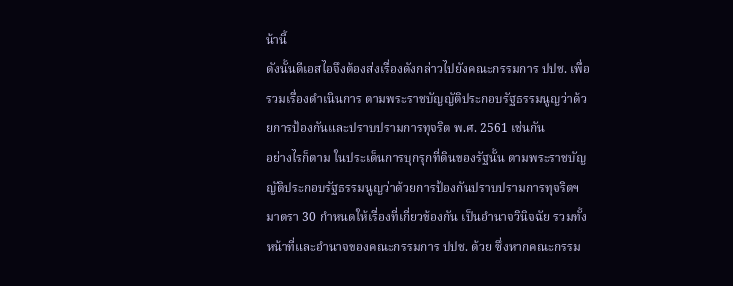น้านี้
ดังนั้นดีเอสไอจึงต้องส่งเรื่องดังกล่าวไปยังคณะกรรมการ ปปช. เพื่อรวมเรื่องดำเนินการ ตามพระราชบัญญัติประกอบรัฐธรรมนูญว่าด้วยการป้องกันและปราบปรามการทุจริต พ.ศ. 2561 เช่นกัน
อย่างไรก็ตาม ในประเด็นการบุกรุกที่ดินของรัฐนั้น ตามพระราชบัญญัติประกอบรัฐธรรมนูญว่าด้วยการป้องกันปราบปรามการทุจริตฯ มาตรา 30 กำหนดให้เรื่องที่เกี่ยวข้องกัน เป็นอำนาจวินิจฉัย รวมทั้งหน้าที่และอำนาจของคณะกรรมการ ปปช. ด้วย ซึ่งหากคณะกรรม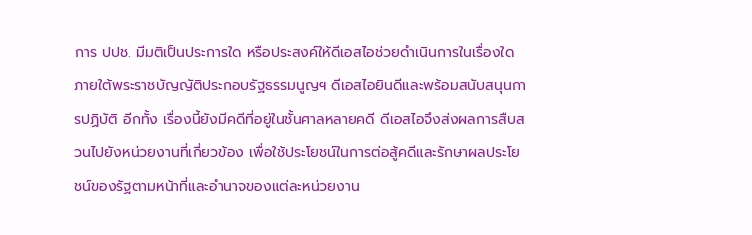การ ปปช. มีมติเป็นประการใด หรือประสงค์ให้ดีเอสไอช่วยดำเนินการในเรื่องใด ภายใต้พระราชบัญญัติประกอบรัฐธรรมนูญฯ ดีเอสไอยินดีและพร้อมสนับสนุนการปฏิบัติ อีกทั้ง เรื่องนี้ยังมีคดีที่อยู่ในชั้นศาลหลายคดี ดีเอสไอจึงส่งผลการสืบสวนไปยังหน่วยงานที่เกี่ยวข้อง เพื่อใช้ประโยชน์ในการต่อสู้คดีและรักษาผลประโยชน์ของรัฐตามหน้าที่และอำนาจของแต่ละหน่วยงาน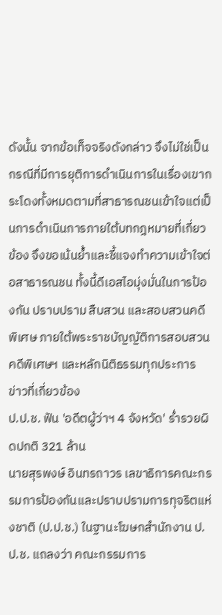ดังนั้น จากข้อเท็จจริงดังกล่าว จึงไม่ใช่เป็นกรณีที่มีการยุติการดำเนินการในเรื่องเขากระโดงทั้งหมดตามที่สาธารณชนเข้าใจแต่เป็นการดำเนินการภายใต้บทกฎหมายที่เกี่ยวข้อง จึงขอเน้นย้ำและชี้แจงทำความเข้าใจต่อสาธารณชน ทั้งนี้ดีเอสไอมุ่งมั่นในการป้องกัน ปราบปราม สืบสวน และสอบสวนคดีพิเศษ ภายใต้พระราชบัญญัติการสอบสวนคดีพิเศษฯ และหลักนิติธรรมทุกประการ
ข่าวที่เกี่ยวข้อง
ป.ป.ช. ฟัน 'อดีตผู้ว่าฯ 4 จังหวัด' ร่ำรวยผิดปกติ 321 ล้าน
นายสุรพงษ์ อินทรถาวร เลขาธิการคณะกรรมการป้องกันและปราบปรามการทุจริตแห่งชาติ (ป.ป.ช.) ในฐานะโฆษกสำนักงาน ป.ป.ช. แถลงว่า คณะกรรมการ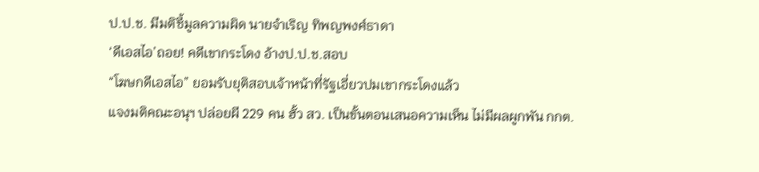ป.ป.ช. มีมติชี้มูลความผิด นายจำเริญ ทิพญพงศ์ธาดา
‘ดีเอสไอ’ถอย! คดีเขากระโดง อ้างป.ป.ช.สอบ
“โฆษกดีเอสไอ” ยอมรับยุติสอบเจ้าหน้าที่รัฐเอี่ยวปมเขากระโดงแล้ว
แจงมติคณะอนุฯ ปล่อยผี 229 คน ฮั้ว สว. เป็นขั้นตอนเสนอความเห็น ไม่มีผลผูกพัน กกต.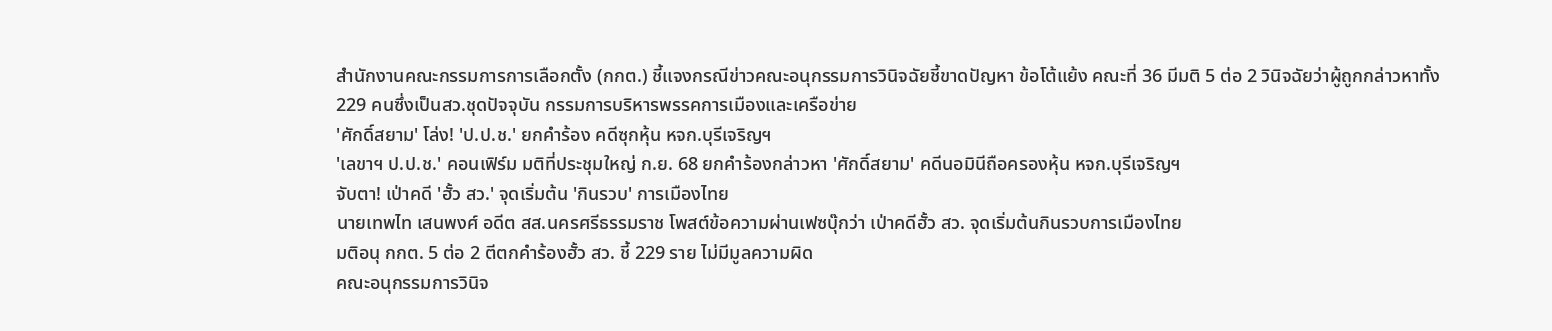สำนักงานคณะกรรมการการเลือกตั้ง (กกต.) ชี้แจงกรณีข่าวคณะอนุกรรมการวินิจฉัยชี้ขาดปัญหา ข้อโต้แย้ง คณะที่ 36 มีมติ 5 ต่อ 2 วินิจฉัยว่าผู้ถูกกล่าวหาทั้ง 229 คนซึ่งเป็นสว.ชุดปัจจุบัน กรรมการบริหารพรรคการเมืองและเครือข่าย
'ศักดิ์สยาม' โล่ง! 'ป.ป.ช.' ยกคำร้อง คดีซุกหุ้น หจก.บุรีเจริญฯ
'เลขาฯ ป.ป.ช.' คอนเฟิร์ม มติที่ประชุมใหญ่ ก.ย. 68 ยกคำร้องกล่าวหา 'ศักดิ์สยาม' คดีนอมินีถือครองหุ้น หจก.บุรีเจริญฯ
จับตา! เป่าคดี 'ฮั้ว สว.' จุดเริ่มต้น 'กินรวบ' การเมืองไทย
นายเทพไท เสนพงศ์ อดีต สส.นครศรีธรรมราช โพสต์ข้อความผ่านเฟซบุ๊กว่า เป่าคดีฮั้ว สว. จุดเริ่มต้นกินรวบการเมืองไทย
มติอนุ กกต. 5 ต่อ 2 ตีตกคำร้องฮั้ว สว. ชี้ 229 ราย ไม่มีมูลความผิด
คณะอนุกรรมการวินิจ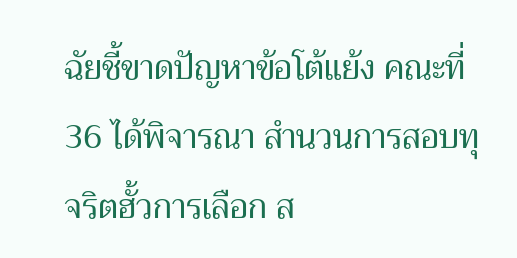ฉัยชี้ขาดปัญหาข้อโต้แย้ง คณะที่ 36 ได้พิจารณา สำนวนการสอบทุจริตฮั้วการเลือก ส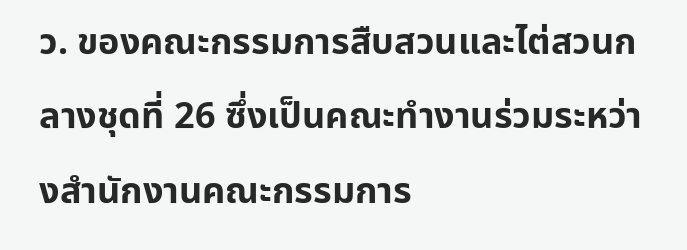ว. ของคณะกรรมการสืบสวนและไต่สวนกลางชุดที่ 26 ซึ่งเป็นคณะทำงานร่วมระหว่างสำนักงานคณะกรรมการ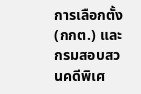การเลือกตั้ง (กกต.) และกรมสอบสวนคดีพิเศ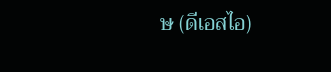ษ (ดีเอสไอ)